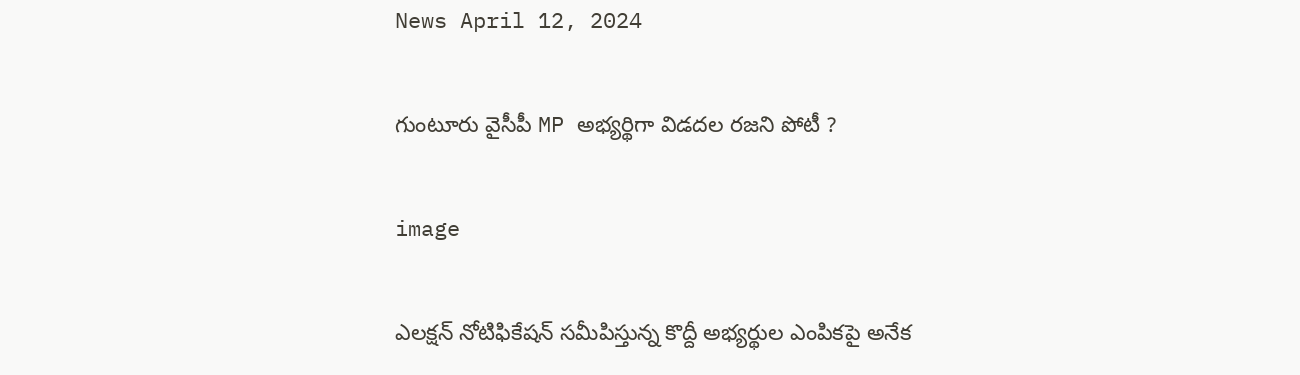News April 12, 2024

గుంటూరు వైసీపీ MP అభ్యర్థిగా విడదల రజని పోటీ ?

image

ఎలక్షన్ నోటిఫికేషన్ సమీపిస్తున్న కొద్దీ అభ్యర్థుల ఎంపికపై అనేక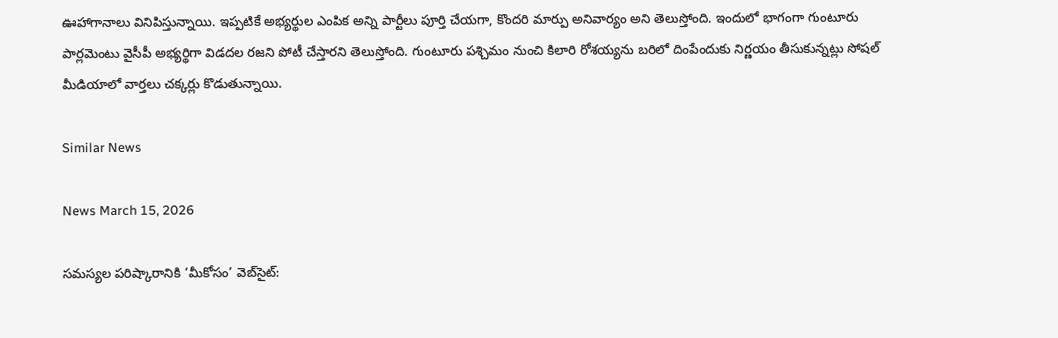ఊహాగానాలు వినిపిస్తున్నాయి. ఇప్పటికే అభ్యర్థుల ఎంపిక అన్ని పార్టీలు పూర్తి చేయగా, కొందరి మార్పు అనివార్యం అని తెలుస్తోంది. ఇందులో భాగంగా గుంటూరు పార్లమెంటు వైసీపీ అభ్యర్థిగా విడదల రజని పోటీ చేస్తారని తెలుస్తోంది. గుంటూరు పశ్చిమం నుంచి కిలారి రోశయ్యను బరిలో దింపేందుకు నిర్ణయం తీసుకున్నట్లు సోషల్ మీడియాలో వార్తలు చక్కర్లు కొడుతున్నాయి.

Similar News

News March 15, 2026

సమస్యల పరిష్కారానికి ‘మీకోసం’ వెబ్‌సైట్: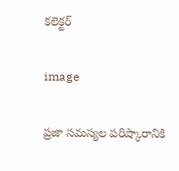కలెక్టర్

image

ప్రజా సమస్యల పరిష్కారానికి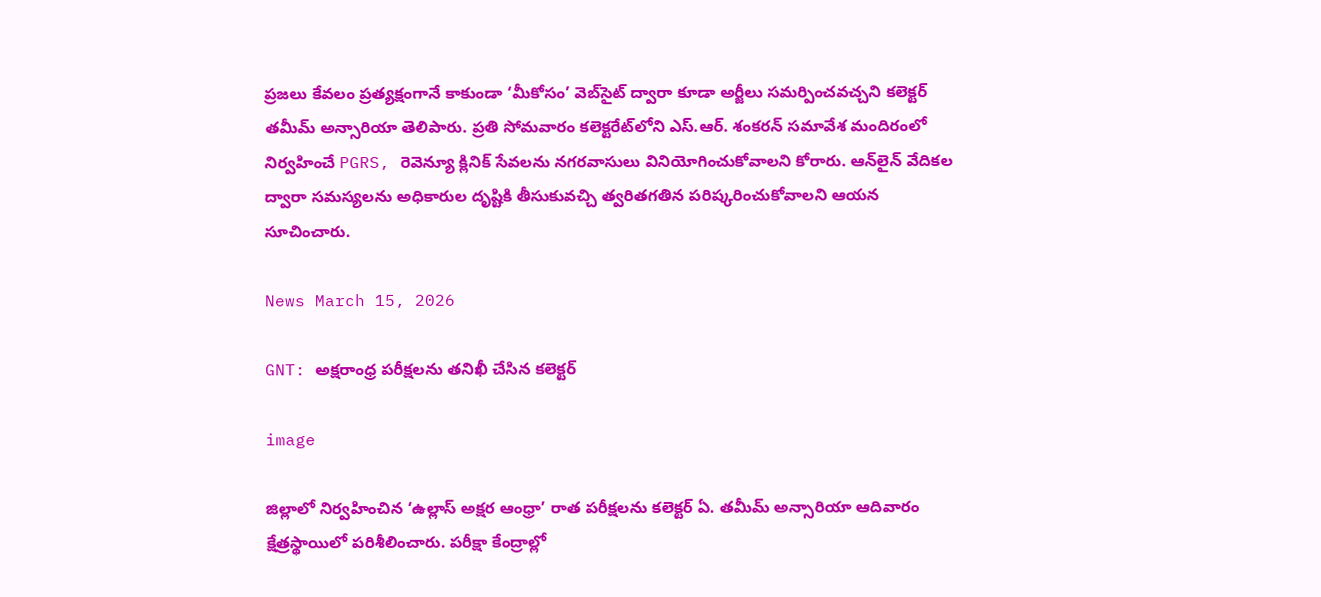ప్రజలు కేవలం ప్రత్యక్షంగానే కాకుండా ‘మీకోసం’ వెబ్‌సైట్ ద్వారా కూడా అర్జీలు సమర్పించవచ్చని కలెక్టర్ తమీమ్ అన్సారియా తెలిపారు. ప్రతి సోమవారం కలెక్టరేట్‌లోని ఎస్.ఆర్. శంకరన్ సమావేశ మందిరంలో నిర్వహించే PGRS, రెవెన్యూ క్లినిక్ సేవలను నగరవాసులు వినియోగించుకోవాలని కోరారు. ఆన్‌లైన్ వేదికల ద్వారా సమస్యలను అధికారుల దృష్టికి తీసుకువచ్చి త్వరితగతిన పరిష్కరించుకోవాలని ఆయన సూచించారు.

News March 15, 2026

GNT: అక్షరాంధ్ర పరీక్షలను తనిఖీ చేసిన కలెక్టర్

image

జిల్లాలో నిర్వహించిన ‘ఉల్లాస్ అక్షర ఆంధ్రా’ రాత పరీక్షలను కలెక్టర్ ఏ. తమీమ్ అన్సారియా ఆదివారం క్షేత్రస్థాయిలో పరిశీలించారు. పరీక్షా కేంద్రాల్లో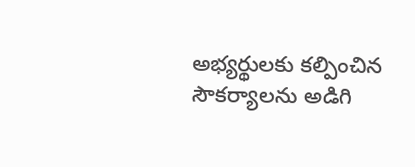అభ్యర్థులకు కల్పించిన సౌకర్యాలను అడిగి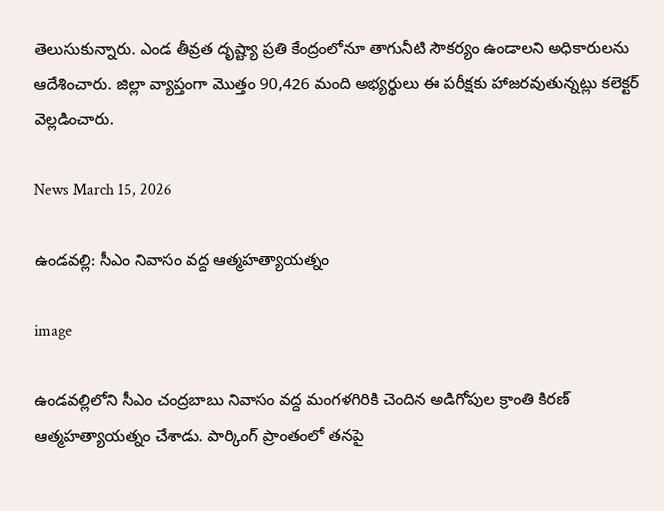తెలుసుకున్నారు. ఎండ తీవ్రత దృష్ట్యా ప్రతి కేంద్రంలోనూ తాగునీటి సౌకర్యం ఉండాలని అధికారులను ఆదేశించారు. జిల్లా వ్యాప్తంగా మొత్తం 90,426 మంది అభ్యర్థులు ఈ పరీక్షకు హాజరవుతున్నట్లు కలెక్టర్ వెల్లడించారు.

News March 15, 2026

ఉండవల్లి: సీఎం నివాసం వద్ద ఆత్మహత్యాయత్నం

image

ఉండవల్లిలోని సీఎం చంద్రబాబు నివాసం వద్ద మంగళగిరికి చెందిన అడిగోపుల క్రాంతి కిరణ్ ఆత్మహత్యాయత్నం చేశాడు. పార్కింగ్ ప్రాంతంలో తనపై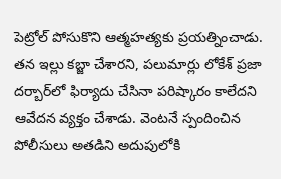పెట్రోల్ పోసుకొని ఆత్మహత్యకు ప్రయత్నించాడు. తన ఇల్లు కబ్జా చేశారని, పలుమార్లు లోకేశ్ ప్రజా దర్బార్‌లో ఫిర్యాదు చేసినా పరిష్కారం కాలేదని ఆవేదన వ్యక్తం చేశాడు. వెంటనే స్పందించిన పోలీసులు అతడిని అదుపులోకి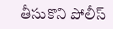తీసుకొని పోలీస్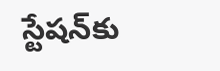స్టేషన్‌కు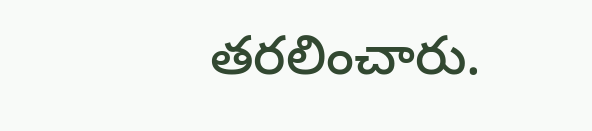తరలించారు.